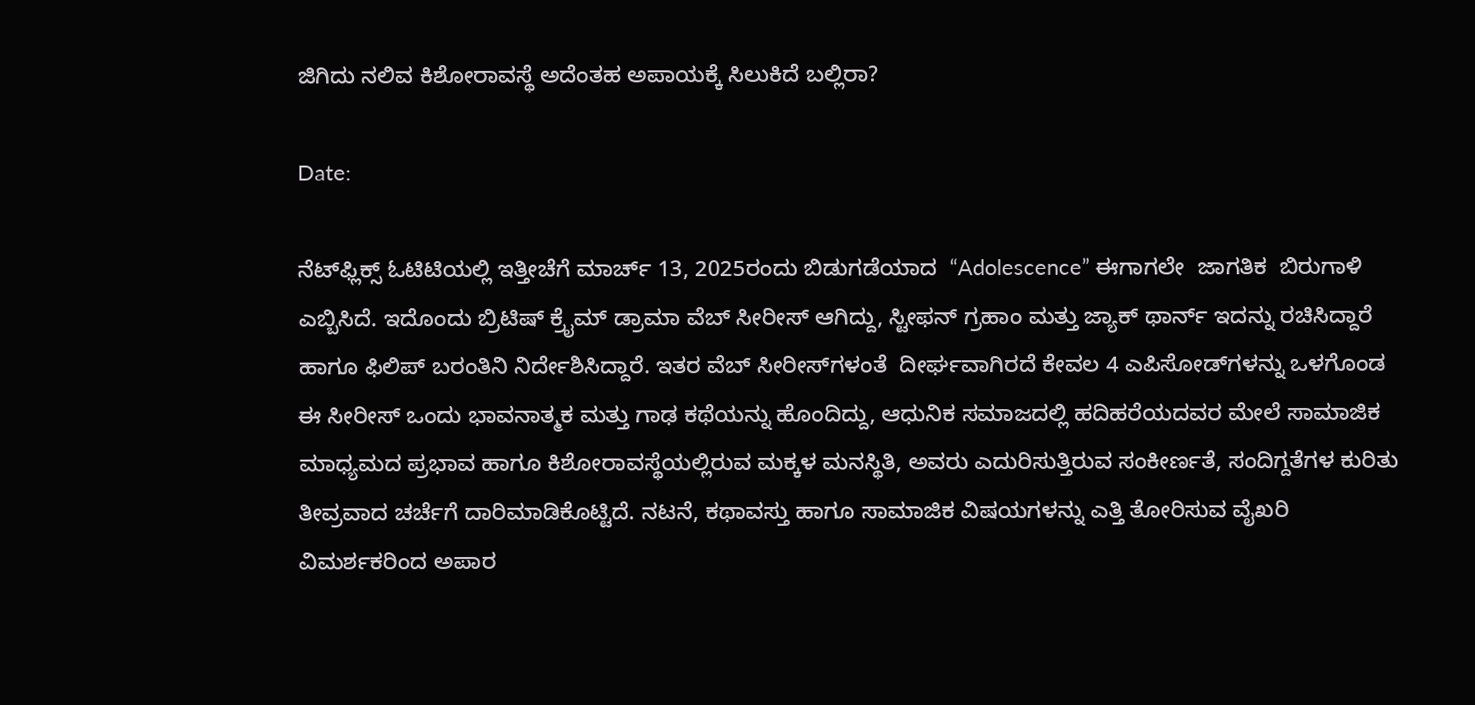ಜಿಗಿದು ನಲಿವ ಕಿಶೋರಾವಸ್ಥೆ ಅದೆಂತಹ ಅಪಾಯಕ್ಕೆ ಸಿಲುಕಿದೆ ಬಲ್ಲಿರಾ?

Date:

ನೆಟ್‌ಫ್ಲಿಕ್ಸ್‌ ಓಟಿಟಿಯಲ್ಲಿ ಇತ್ತೀಚೆಗೆ ಮಾರ್ಚ್ 13, 2025ರಂದು ಬಿಡುಗಡೆಯಾದ  “Adolescence” ಈಗಾಗಲೇ  ಜಾಗತಿಕ  ಬಿರುಗಾಳಿ ಎಬ್ಬಿಸಿದೆ. ಇದೊಂದು ಬ್ರಿಟಿಷ್ ಕ್ರೈಮ್ ಡ್ರಾಮಾ ವೆಬ್ ಸೀರೀಸ್ ಆಗಿದ್ದು, ಸ್ಟೀಫನ್ ಗ್ರಹಾಂ ಮತ್ತು ಜ್ಯಾಕ್ ಥಾರ್ನ್ ಇದನ್ನು ರಚಿಸಿದ್ದಾರೆ ಹಾಗೂ ಫಿಲಿಪ್ ಬರಂತಿನಿ ನಿರ್ದೇಶಿಸಿದ್ದಾರೆ. ಇತರ ವೆಬ್ ಸೀರೀಸ್‌ಗಳಂತೆ  ದೀರ್ಘವಾಗಿರದೆ ಕೇವಲ 4 ಎಪಿಸೋಡ್‌ಗಳನ್ನು ಒಳಗೊಂಡ ಈ ಸೀರೀಸ್ ಒಂದು ಭಾವನಾತ್ಮಕ ಮತ್ತು ಗಾಢ ಕಥೆಯನ್ನು ಹೊಂದಿದ್ದು, ಆಧುನಿಕ ಸಮಾಜದಲ್ಲಿ ಹದಿಹರೆಯದವರ ಮೇಲೆ ಸಾಮಾಜಿಕ ಮಾಧ್ಯಮದ ಪ್ರಭಾವ ಹಾಗೂ ಕಿಶೋರಾವಸ್ಥೆಯಲ್ಲಿರುವ ಮಕ್ಕಳ ಮನಸ್ಥಿತಿ, ಅವರು ಎದುರಿಸುತ್ತಿರುವ ಸಂಕೀರ್ಣತೆ, ಸಂದಿಗ್ದತೆಗಳ ಕುರಿತು ತೀವ್ರವಾದ ಚರ್ಚೆಗೆ ದಾರಿಮಾಡಿಕೊಟ್ಟಿದೆ. ನಟನೆ, ಕಥಾವಸ್ತು ಹಾಗೂ ಸಾಮಾಜಿಕ ವಿಷಯಗಳನ್ನು ಎತ್ತಿ ತೋರಿಸುವ ವೈಖರಿ ವಿಮರ್ಶಕರಿಂದ ಅಪಾರ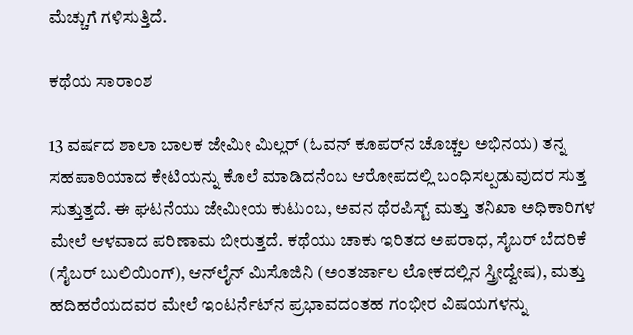ಮೆಚ್ಚುಗೆ ಗಳಿಸುತ್ತಿದೆ.

ಕಥೆಯ ಸಾರಾಂಶ

13 ವರ್ಷದ ಶಾಲಾ ಬಾಲಕ ಜೇಮೀ ಮಿಲ್ಲರ್ (ಓವನ್ ಕೂಪರ್‌ನ ಚೊಚ್ಚಲ ಅಭಿನಯ) ತನ್ನ ಸಹಪಾಠಿಯಾದ ಕೇಟಿಯನ್ನು ಕೊಲೆ ಮಾಡಿದನೆಂಬ ಆರೋಪದಲ್ಲಿ ಬಂಧಿಸಲ್ಪಡುವುದರ ಸುತ್ತ ಸುತ್ತುತ್ತದೆ. ಈ ಘಟನೆಯು ಜೇಮೀಯ ಕುಟುಂಬ, ಅವನ ಥೆರಪಿಸ್ಟ್ ಮತ್ತು ತನಿಖಾ ಅಧಿಕಾರಿಗಳ ಮೇಲೆ ಆಳವಾದ ಪರಿಣಾಮ ಬೀರುತ್ತದೆ. ಕಥೆಯು ಚಾಕು ಇರಿತದ ಅಪರಾಧ, ಸೈಬರ್ ಬೆದರಿಕೆ (ಸೈಬರ್ ಬುಲಿಯಿಂಗ್), ಆನ್‌ಲೈನ್ ಮಿಸೊಜಿನಿ (ಅಂತರ್ಜಾಲ ಲೋಕದಲ್ಲಿನ ಸ್ತ್ರೀದ್ವೇಷ), ಮತ್ತು ಹದಿಹರೆಯದವರ ಮೇಲೆ ಇಂಟರ್ನೆಟ್‌ನ ಪ್ರಭಾವದಂತಹ ಗಂಭೀರ ವಿಷಯಗಳನ್ನು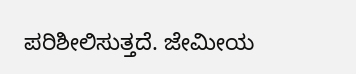ಪರಿಶೀಲಿಸುತ್ತದೆ. ಜೇಮೀಯ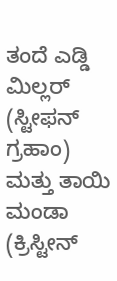ತಂದೆ ಎಡ್ಡಿ ಮಿಲ್ಲರ್ (ಸ್ಟೀಫನ್ ಗ್ರಹಾಂ) ಮತ್ತು ತಾಯಿ ಮಂಡಾ (ಕ್ರಿಸ್ಟೀನ್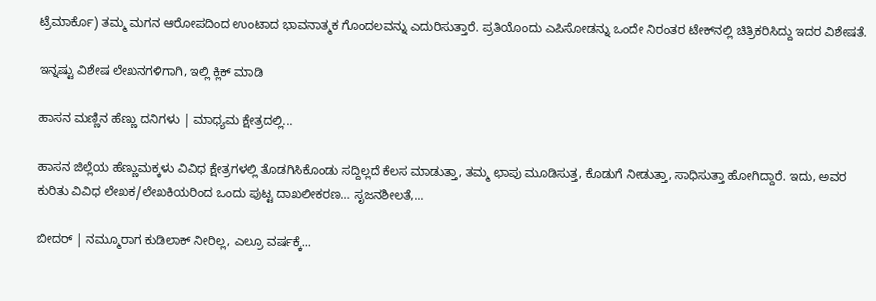ಟ್ರೆಮಾರ್ಕೊ) ತಮ್ಮ ಮಗನ ಆರೋಪದಿಂದ ಉಂಟಾದ ಭಾವನಾತ್ಮಕ ಗೊಂದಲವನ್ನು ಎದುರಿಸುತ್ತಾರೆ. ಪ್ರತಿಯೊಂದು ಎಪಿಸೋಡನ್ನು ಒಂದೇ ನಿರಂತರ ಟೇಕ್‍ನಲ್ಲಿ ಚಿತ್ರಿಕರಿಸಿದ್ದು ಇದರ ವಿಶೇಷತೆ.

ಇನ್ನಷ್ಟು ವಿಶೇಷ ಲೇಖನಗಳಿಗಾಗಿ, ಇಲ್ಲಿ ಕ್ಲಿಕ್ ಮಾಡಿ

ಹಾಸನ ಮಣ್ಣಿನ ಹೆಣ್ಣು ದನಿಗಳು | ಮಾಧ್ಯಮ ಕ್ಷೇತ್ರದಲ್ಲಿ...

ಹಾಸನ ಜಿಲ್ಲೆಯ ಹೆಣ್ಣುಮಕ್ಕಳು ವಿವಿಧ ಕ್ಷೇತ್ರಗಳಲ್ಲಿ ತೊಡಗಿಸಿಕೊಂಡು ಸದ್ದಿಲ್ಲದೆ ಕೆಲಸ ಮಾಡುತ್ತಾ, ತಮ್ಮ ಛಾಪು ಮೂಡಿಸುತ್ತ, ಕೊಡುಗೆ ನೀಡುತ್ತಾ, ಸಾಧಿಸುತ್ತಾ ಹೋಗಿದ್ದಾರೆ. ಇದು, ಅವರ ಕುರಿತು ವಿವಿಧ ಲೇಖಕ/ಲೇಖಕಿಯರಿಂದ ಒಂದು ಪುಟ್ಟ ದಾಖಲೀಕರಣ… ಸೃಜನಶೀಲತೆ,...

ಬೀದರ್ | ನಮ್ಮೂರಾಗ ಕುಡಿಲಾಕ್ ನೀರಿಲ್ಲ, ಎಲ್ರೂ ವರ್ಷಕ್ಕೆ...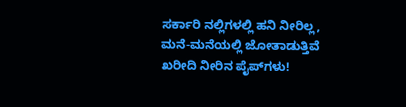ಸರ್ಕಾರಿ ನಲ್ಲಿಗಳಲ್ಲಿ ಹನಿ ನೀರಿಲ್ಲ, ಮನೆ-ಮನೆಯಲ್ಲಿ ಜೋತಾಡುತ್ತಿವೆ ಖರೀದಿ ನೀರಿನ ಪೈಪ್‌ಗಳು!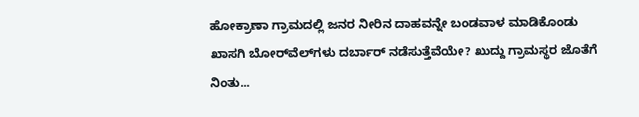ಹೋಕ್ರಾಣಾ ಗ್ರಾಮದಲ್ಲಿ ಜನರ ನೀರಿನ ದಾಹವನ್ನೇ ಬಂಡವಾಳ ಮಾಡಿಕೊಂಡು ಖಾಸಗಿ ಬೋರ್‌ವೆಲ್‌ಗಳು ದರ್ಬಾರ್‌ ನಡೆಸುತ್ತೆವೆಯೇ? ಖುದ್ದು ಗ್ರಾಮಸ್ಥರ ಜೊತೆಗೆ ನಿಂತು...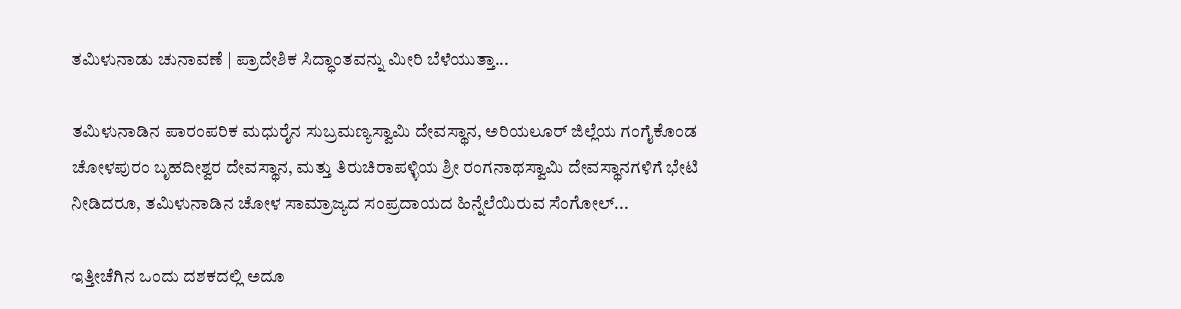ತಮಿಳುನಾಡು ಚುನಾವಣೆ | ಪ್ರಾದೇಶಿಕ ಸಿದ್ಧಾಂತವನ್ನು ಮೀರಿ ಬೆಳೆಯುತ್ತಾ...

ತಮಿಳುನಾಡಿನ ಪಾರಂಪರಿಕ ಮಧುರೈನ ಸುಬ್ರಮಣ್ಯಸ್ವಾಮಿ ದೇವಸ್ಥಾನ, ಅರಿಯಲೂರ್ ಜಿಲ್ಲೆಯ ಗಂಗೈಕೊಂಡ ಚೋಳಪುರಂ ಬೃಹದೀಶ್ವರ ದೇವಸ್ಥಾನ, ಮತ್ತು ತಿರುಚಿರಾಪಳ್ಳಿಯ ಶ್ರೀ ರಂಗನಾಥಸ್ವಾಮಿ ದೇವಸ್ಥಾನಗಳಿಗೆ ಭೇಟಿ ನೀಡಿದರೂ, ತಮಿಳುನಾಡಿನ ಚೋಳ ಸಾಮ್ರಾಜ್ಯದ ಸಂಪ್ರದಾಯದ ಹಿನ್ನೆಲೆಯಿರುವ ಸೆಂಗೋಲ್...

ಇತ್ತೀಚೆಗಿನ ಒಂದು ದಶಕದಲ್ಲಿ ಅದೂ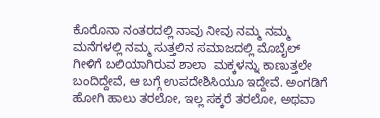ಕೊರೊನಾ ನಂತರದಲ್ಲಿ ನಾವು ನೀವು ನಮ್ಮ ನಮ್ಮ ಮನೆಗಳಲ್ಲಿ ನಮ್ಮ ಸುತ್ತಲಿನ ಸಮಾಜದಲ್ಲಿ ಮೊಬೈಲ್ ಗೀಳಿಗೆ ಬಲಿಯಾಗಿರುವ ಶಾಲಾ  ಮಕ್ಕಳನ್ನು ಕಾಣುತ್ತಲೇ ಬಂದಿದ್ದೇವೆ, ಆ ಬಗ್ಗೆ ಉಪದೇಶಿಸಿಯೂ ಇದ್ದೇವೆ. ಅಂಗಡಿಗೆ ಹೋಗಿ ಹಾಲು ತರಲೋ, ಇಲ್ಲ ಸಕ್ಕರೆ ತರಲೋ, ಅಥವಾ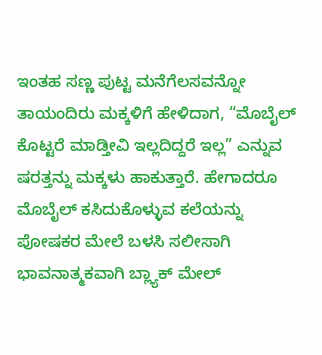ಇಂತಹ ಸಣ್ಣ ಪುಟ್ಟ ಮನೆಗೆಲಸವನ್ನೋ ತಾಯಂದಿರು ಮಕ್ಕಳಿಗೆ ಹೇಳಿದಾಗ, “ಮೊಬೈಲ್ ಕೊಟ್ಟರೆ ಮಾಡ್ತೀವಿ ಇಲ್ಲದಿದ್ದರೆ ಇಲ್ಲ” ಎನ್ನುವ ಷರತ್ತನ್ನು ಮಕ್ಕಳು ಹಾಕುತ್ತಾರೆ. ಹೇಗಾದರೂ ಮೊಬೈಲ್ ಕಸಿದುಕೊಳ್ಳುವ ಕಲೆಯನ್ನು ಪೋಷಕರ ಮೇಲೆ ಬಳಸಿ ಸಲೀಸಾಗಿ ಭಾವನಾತ್ಮಕವಾಗಿ ಬ್ಲ್ಯಾಕ್ ಮೇಲ್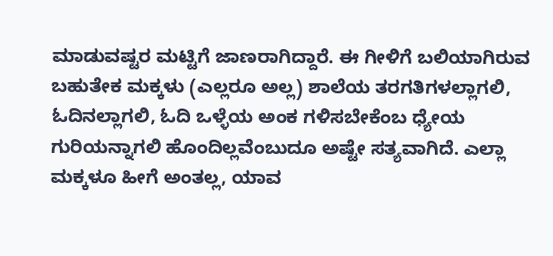ಮಾಡುವಷ್ಟರ ಮಟ್ಟಿಗೆ ಜಾಣರಾಗಿದ್ದಾರೆ. ಈ ಗೀಳಿಗೆ ಬಲಿಯಾಗಿರುವ ಬಹುತೇಕ ಮಕ್ಕಳು (ಎಲ್ಲರೂ ಅಲ್ಲ) ಶಾಲೆಯ ತರಗತಿಗಳಲ್ಲಾಗಲಿ, ಓದಿನಲ್ಲಾಗಲಿ, ಓದಿ ಒಳ್ಳೆಯ ಅಂಕ ಗಳಿಸಬೇಕೆಂಬ ಧ್ಯೇಯ ಗುರಿಯನ್ನಾಗಲಿ ಹೊಂದಿಲ್ಲವೆಂಬುದೂ ಅಷ್ಟೇ ಸತ್ಯವಾಗಿದೆ. ಎಲ್ಲಾ ಮಕ್ಕಳೂ ಹೀಗೆ ಅಂತಲ್ಲ, ಯಾವ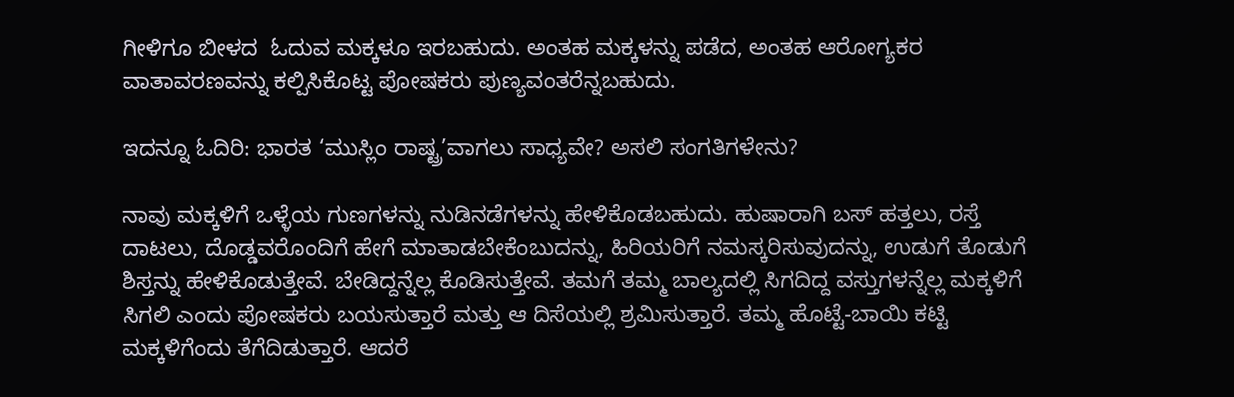ಗೀಳಿಗೂ ಬೀಳದ  ಓದುವ ಮಕ್ಕಳೂ ಇರಬಹುದು. ಅಂತಹ ಮಕ್ಕಳನ್ನು ಪಡೆದ, ಅಂತಹ ಆರೋಗ್ಯಕರ ವಾತಾವರಣವನ್ನು ಕಲ್ಪಿಸಿಕೊಟ್ಟ ಪೋಷಕರು ಪುಣ್ಯವಂತರೆನ್ನಬಹುದು.

ಇದನ್ನೂ ಓದಿರಿ: ಭಾರತ ‘ಮುಸ್ಲಿಂ ರಾಷ್ಟ್ರ’ವಾಗಲು ಸಾಧ್ಯವೇ? ಅಸಲಿ ಸಂಗತಿಗಳೇನು?

ನಾವು ಮಕ್ಕಳಿಗೆ ಒಳ್ಳೆಯ ಗುಣಗಳನ್ನು ನುಡಿನಡೆಗಳನ್ನು ಹೇಳಿಕೊಡಬಹುದು. ಹುಷಾರಾಗಿ ಬಸ್ ಹತ್ತಲು, ರಸ್ತೆ ದಾಟಲು, ದೊಡ್ಡವರೊಂದಿಗೆ ಹೇಗೆ ಮಾತಾಡಬೇಕೆಂಬುದನ್ನು, ಹಿರಿಯರಿಗೆ ನಮಸ್ಕರಿಸುವುದನ್ನು, ಉಡುಗೆ ತೊಡುಗೆ ಶಿಸ್ತನ್ನು ಹೇಳಿಕೊಡುತ್ತೇವೆ. ಬೇಡಿದ್ದನ್ನೆಲ್ಲ ಕೊಡಿಸುತ್ತೇವೆ. ತಮಗೆ ತಮ್ಮ ಬಾಲ್ಯದಲ್ಲಿ ಸಿಗದಿದ್ದ ವಸ್ತುಗಳನ್ನೆಲ್ಲ ಮಕ್ಕಳಿಗೆ ಸಿಗಲಿ ಎಂದು ಪೋಷಕರು ಬಯಸುತ್ತಾರೆ ಮತ್ತು ಆ ದಿಸೆಯಲ್ಲಿ ಶ್ರಮಿಸುತ್ತಾರೆ. ತಮ್ಮ ಹೊಟ್ಟೆ-ಬಾಯಿ ಕಟ್ಟಿ ಮಕ್ಕಳಿಗೆಂದು ತೆಗೆದಿಡುತ್ತಾರೆ. ಆದರೆ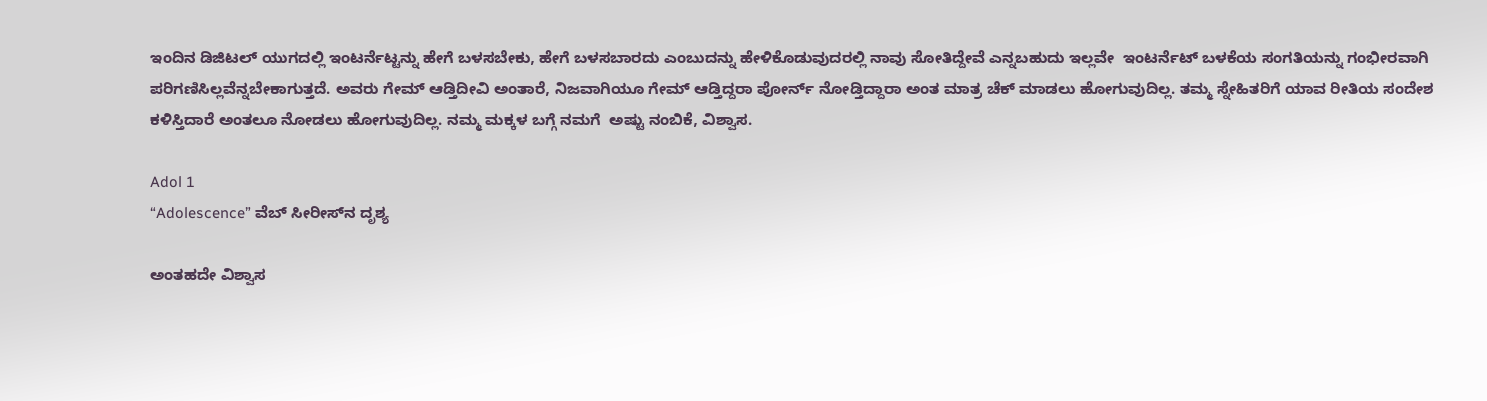ಇಂದಿನ ಡಿಜಿಟಲ್ ಯುಗದಲ್ಲಿ ಇಂಟರ್ನೆಟ್ಟನ್ನು ಹೇಗೆ ಬಳಸಬೇಕು, ಹೇಗೆ ಬಳಸಬಾರದು ಎಂಬುದನ್ನು ಹೇಳಿಕೊಡುವುದರಲ್ಲಿ ನಾವು ಸೋತಿದ್ದೇವೆ ಎನ್ನಬಹುದು ಇಲ್ಲವೇ  ಇಂಟರ್ನೆಟ್ ಬಳಕೆಯ ಸಂಗತಿಯನ್ನು ಗಂಭೀರವಾಗಿ ಪರಿಗಣಿಸಿಲ್ಲವೆನ್ನಬೇಕಾಗುತ್ತದೆ. ಅವರು ಗೇಮ್ ಆಡ್ತಿದೀವಿ ಅಂತಾರೆ, ನಿಜವಾಗಿಯೂ ಗೇಮ್ ಆಡ್ತಿದ್ದರಾ ಪೋರ್ನ್ ನೋಡ್ತಿದ್ದಾರಾ ಅಂತ ಮಾತ್ರ ಚೆಕ್ ಮಾಡಲು ಹೋಗುವುದಿಲ್ಲ. ತಮ್ಮ ಸ್ನೇಹಿತರಿಗೆ ಯಾವ ರೀತಿಯ ಸಂದೇಶ ಕಳಿಸ್ತಿದಾರೆ ಅಂತಲೂ ನೋಡಲು ಹೋಗುವುದಿಲ್ಲ. ನಮ್ಮ ಮಕ್ಕಳ ಬಗ್ಗೆ ನಮಗೆ  ಅಷ್ಟು ನಂಬಿಕೆ, ವಿಶ್ವಾಸ.

Adol 1
“Adolescence” ವೆಬ್‌ ಸೀರೀಸ್‌ನ ದೃಶ್ಯ

ಅಂತಹದೇ ವಿಶ್ವಾಸ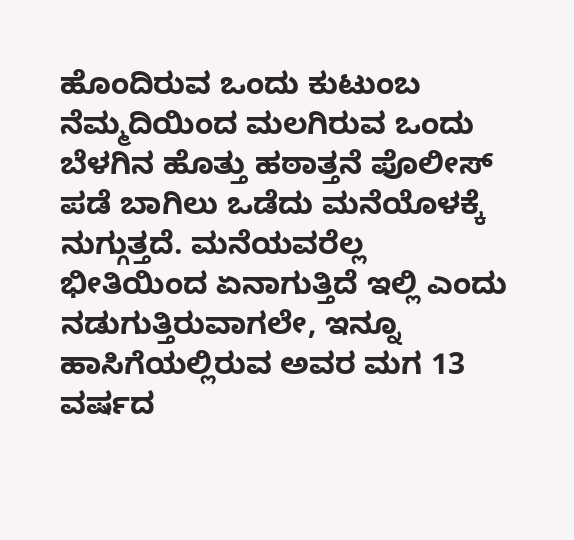ಹೊಂದಿರುವ ಒಂದು ಕುಟುಂಬ ನೆಮ್ಮದಿಯಿಂದ ಮಲಗಿರುವ ಒಂದು ಬೆಳಗಿನ ಹೊತ್ತು ಹಠಾತ್ತನೆ ಪೊಲೀಸ್ ಪಡೆ ಬಾಗಿಲು ಒಡೆದು ಮನೆಯೊಳಕ್ಕೆ ನುಗ್ಗುತ್ತದೆ. ಮನೆಯವರೆಲ್ಲ ಭೀತಿಯಿಂದ ಏನಾಗುತ್ತಿದೆ ಇಲ್ಲಿ ಎಂದು ನಡುಗುತ್ತಿರುವಾಗಲೇ, ಇನ್ನೂ ಹಾಸಿಗೆಯಲ್ಲಿರುವ ಅವರ ಮಗ 13 ವರ್ಷದ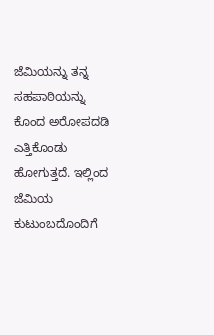ಜೆಮಿಯನ್ನು ತನ್ನ ಸಹಪಾಠಿಯನ್ನು ಕೊಂದ ಅರೋಪದಡಿ ಎತ್ತಿಕೊಂಡು ಹೋಗುತ್ತದೆ. ಇಲ್ಲಿಂದ ಜೆಮಿಯ ಕುಟುಂಬದೊಂದಿಗೆ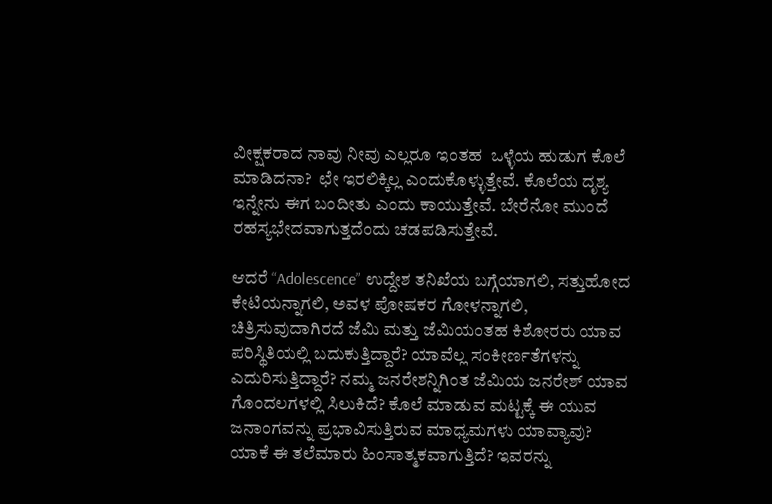ವೀಕ್ಷಕರಾದ ನಾವು ನೀವು ಎಲ್ಲರೂ ಇಂತಹ  ಒಳ್ಳೆಯ ಹುಡುಗ ಕೊಲೆ ಮಾಡಿದನಾ?  ಛೇ ಇರಲಿಕ್ಕಿಲ್ಲ ಎಂದುಕೊಳ್ಳುತ್ತೇವೆ. ಕೊಲೆಯ ದೃಶ್ಯ ಇನ್ನೇನು ಈಗ ಬಂದೀತು ಎಂದು ಕಾಯುತ್ತೇವೆ. ಬೇರೆನೋ ಮುಂದೆ ರಹಸ್ಯಭೇದವಾಗುತ್ತದೆಂದು ಚಡಪಡಿಸುತ್ತೇವೆ.

ಆದರೆ “Adolescence” ಉದ್ದೇಶ ತನಿಖೆಯ ಬಗ್ಗೆಯಾಗಲಿ, ಸತ್ತುಹೋದ ಕೇಟಿಯನ್ನಾಗಲಿ, ಅವಳ ಪೋಷಕರ ಗೋಳನ್ನಾಗಲಿ, ಚಿತ್ರಿಸುವುದಾಗಿರದೆ ಜೆಮಿ ಮತ್ತು ಜೆಮಿಯಂತಹ ಕಿಶೋರರು ಯಾವ ಪರಿಸ್ಥಿತಿಯಲ್ಲಿ ಬದುಕುತ್ತಿದ್ದಾರೆ? ಯಾವೆಲ್ಲ ಸಂಕೀರ್ಣತೆಗಳನ್ನು ಎದುರಿಸುತ್ತಿದ್ದಾರೆ? ನಮ್ಮ ಜನರೇಶನ್ನಿಗಿಂತ ಜೆಮಿಯ ಜನರೇಶ್ ಯಾವ ಗೊಂದಲಗಳಲ್ಲಿ ಸಿಲುಕಿದೆ? ಕೊಲೆ ಮಾಡುವ ಮಟ್ಟಕ್ಕೆ ಈ ಯುವ ಜನಾಂಗವನ್ನು ಪ್ರಭಾವಿಸುತ್ತಿರುವ ಮಾಧ್ಯಮಗಳು ಯಾವ್ಯಾವು? ಯಾಕೆ ಈ ತಲೆಮಾರು ಹಿಂಸಾತ್ಮಕವಾಗುತ್ತಿದೆ? ಇವರನ್ನು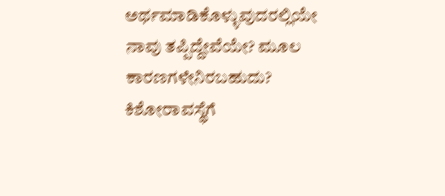ಅರ್ಥಮಾಡಿಕೊಳ್ಳುವುದರಲ್ಲಿಯೇ ನಾವು ತಪ್ಪಿದ್ದೇವೆಯೇ? ಮೂಲ ಕಾರಣಗಳೇನಿರಬಹುದು? ಕಿಶೋರಾವಸ್ಥೆಗೆ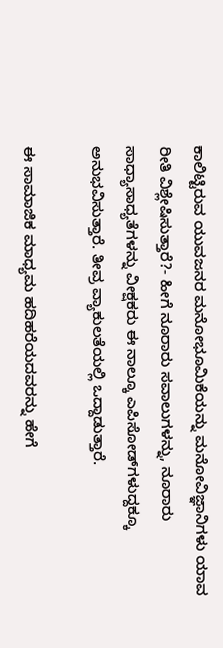ಕಾಲಿಟ್ಟಿರುವ ಯುವಜನರ ಮನೋಭೂಮಿಕೆಯನ್ನು ಮನೋವಿಜ್ಞಾನಿಗಳು ಯಾವ ರೀತಿ ವಿಶ್ಲೇಷಿಸುತ್ತಾರೆ?- ಹೀಗೆ ನೂರಾರು ಸವಾಲುಗಳನ್ನು, ನೂರಾರು ಸಾಧ್ಯಾಸಾಧ್ಯತೆಗಳನ್ನು ವೀಕ್ಷಕರು ಈ ನಾಲ್ಕೂ ಎಪಿಸೋಡ್‌ಗಳುದ್ದಕ್ಕೂ ಅನುಭವಿಸುತ್ತಾರೆ. ತೀವ್ರ ವ್ಯಾಕುಲತೆಯಲ್ಲಿ ಒದ್ದಾಡುತ್ತಾರೆ.

ಈ ಸಾಮಾಜಿಕ ಮಾಧ್ಯಮ ಹದಿಹರೆಯದವರನ್ನು ಹೇಗೆ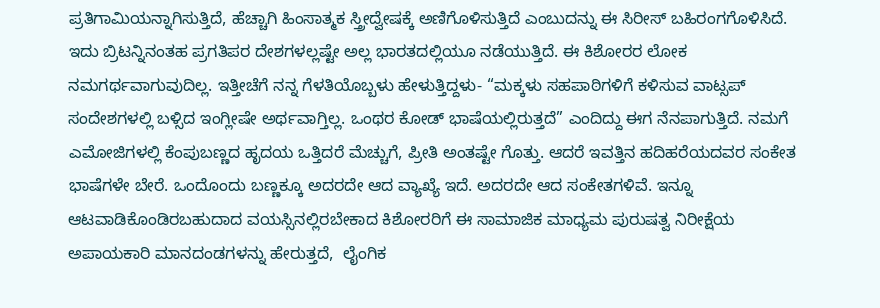ಪ್ರತಿಗಾಮಿಯನ್ನಾಗಿಸುತ್ತಿದೆ, ಹೆಚ್ಚಾಗಿ ಹಿಂಸಾತ್ಮಕ ಸ್ತ್ರೀದ್ವೇಷಕ್ಕೆ ಅಣಿಗೊಳಿಸುತ್ತಿದೆ ಎಂಬುದನ್ನು ಈ ಸಿರೀಸ್ ಬಹಿರಂಗಗೊಳಿಸಿದೆ. ಇದು ಬ್ರಿಟನ್ನಿನಂತಹ ಪ್ರಗತಿಪರ ದೇಶಗಳಲ್ಲಷ್ಟೇ ಅಲ್ಲ ಭಾರತದಲ್ಲಿಯೂ ನಡೆಯುತ್ತಿದೆ. ಈ ಕಿಶೋರರ ಲೋಕ ನಮಗರ್ಥವಾಗುವುದಿಲ್ಲ. ಇತ್ತೀಚೆಗೆ ನನ್ನ ಗೆಳತಿಯೊಬ್ಬಳು ಹೇಳುತ್ತಿದ್ದಳು- “ಮಕ್ಕಳು ಸಹಪಾಠಿಗಳಿಗೆ ಕಳಿಸುವ ವಾಟ್ಸಪ್ ಸಂದೇಶಗಳಲ್ಲಿ ಬಳ್ಸಿದ ಇಂಗ್ಲೀಷೇ ಅರ್ಥವಾಗ್ತಿಲ್ಲ. ಒಂಥರ ಕೋಡ್ ಭಾಷೆಯಲ್ಲಿರುತ್ತದೆ” ಎಂದಿದ್ದು ಈಗ ನೆನಪಾಗುತ್ತಿದೆ. ನಮಗೆ ಎಮೋಜಿಗಳಲ್ಲಿ ಕೆಂಪುಬಣ್ಣದ ಹೃದಯ ಒತ್ತಿದರೆ ಮೆಚ್ಚುಗೆ, ಪ್ರೀತಿ ಅಂತಷ್ಟೇ ಗೊತ್ತು. ಆದರೆ ಇವತ್ತಿನ ಹದಿಹರೆಯದವರ ಸಂಕೇತ ಭಾಷೆಗಳೇ ಬೇರೆ. ಒಂದೊಂದು ಬಣ್ಣಕ್ಕೂ ಅದರದೇ ಆದ ವ್ಯಾಖ್ಯೆ ಇದೆ. ಅದರದೇ ಆದ ಸಂಕೇತಗಳಿವೆ. ಇನ್ನೂ ಆಟವಾಡಿಕೊಂಡಿರಬಹುದಾದ ವಯಸ್ಸಿನಲ್ಲಿರಬೇಕಾದ ಕಿಶೋರರಿಗೆ ಈ ಸಾಮಾಜಿಕ ಮಾಧ್ಯಮ ಪುರುಷತ್ವ ನಿರೀಕ್ಷೆಯ ಅಪಾಯಕಾರಿ ಮಾನದಂಡಗಳನ್ನು ಹೇರುತ್ತದೆ,  ಲೈಂಗಿಕ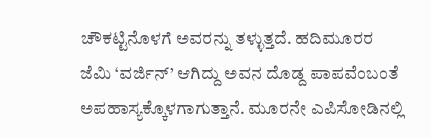ಚೌಕಟ್ಟಿನೊಳಗೆ ಅವರನ್ನು ತಳ್ಳುತ್ತದೆ. ಹದಿಮೂರರ ಜೆಮಿ ‘ವರ್ಜಿನ್’ ಆಗಿದ್ದು ಅವನ ದೊಡ್ದ ಪಾಪವೆಂಬಂತೆ ಅಪಹಾಸ್ಯಕ್ಕೊಳಗಾಗುತ್ತಾನೆ. ಮೂರನೇ ಎಪಿಸೋಡಿನಲ್ಲಿ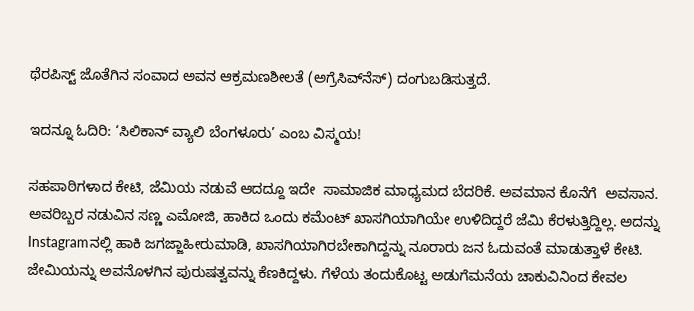ಥೆರಪಿಸ್ಟ್ ಜೊತೆಗಿನ ಸಂವಾದ ಅವನ ಆಕ್ರಮಣಶೀಲತೆ (ಅಗ್ರೆಸಿವ್‍ನೆಸ್) ದಂಗುಬಡಿಸುತ್ತದೆ.

ಇದನ್ನೂ ಓದಿರಿ: ‘ಸಿಲಿಕಾನ್ ವ್ಯಾಲಿ ಬೆಂಗಳೂರು’ ಎಂಬ ವಿಸ್ಮಯ!

ಸಹಪಾಠಿಗಳಾದ ಕೇಟಿ, ಜೆಮಿಯ ನಡುವೆ ಆದದ್ದೂ ಇದೇ  ಸಾಮಾಜಿಕ ಮಾಧ್ಯಮದ ಬೆದರಿಕೆ. ಅವಮಾನ ಕೊನೆಗೆ  ಅವಸಾನ. ಅವರಿಬ್ಬರ ನಡುವಿನ ಸಣ್ಣ ಎಮೋಜಿ, ಹಾಕಿದ ಒಂದು ಕಮೆಂಟ್‍ ಖಾಸಗಿಯಾಗಿಯೇ ಉಳಿದಿದ್ದರೆ ಜೆಮಿ ಕೆರಳುತ್ತಿದ್ದಿಲ್ಲ. ಅದನ್ನು Instagramನಲ್ಲಿ ಹಾಕಿ ಜಗಜ್ಜಾಹೀರುಮಾಡಿ, ಖಾಸಗಿಯಾಗಿರಬೇಕಾಗಿದ್ದನ್ನು ನೂರಾರು ಜನ ಓದುವಂತೆ ಮಾಡುತ್ತಾಳೆ ಕೇಟಿ. ಜೇಮಿಯನ್ನು ಅವನೊಳಗಿನ ಪುರುಷತ್ವವನ್ನು ಕೆಣಕಿದ್ದಳು. ಗೆಳೆಯ ತಂದುಕೊಟ್ಟ ಅಡುಗೆಮನೆಯ ಚಾಕುವಿನಿಂದ ಕೇವಲ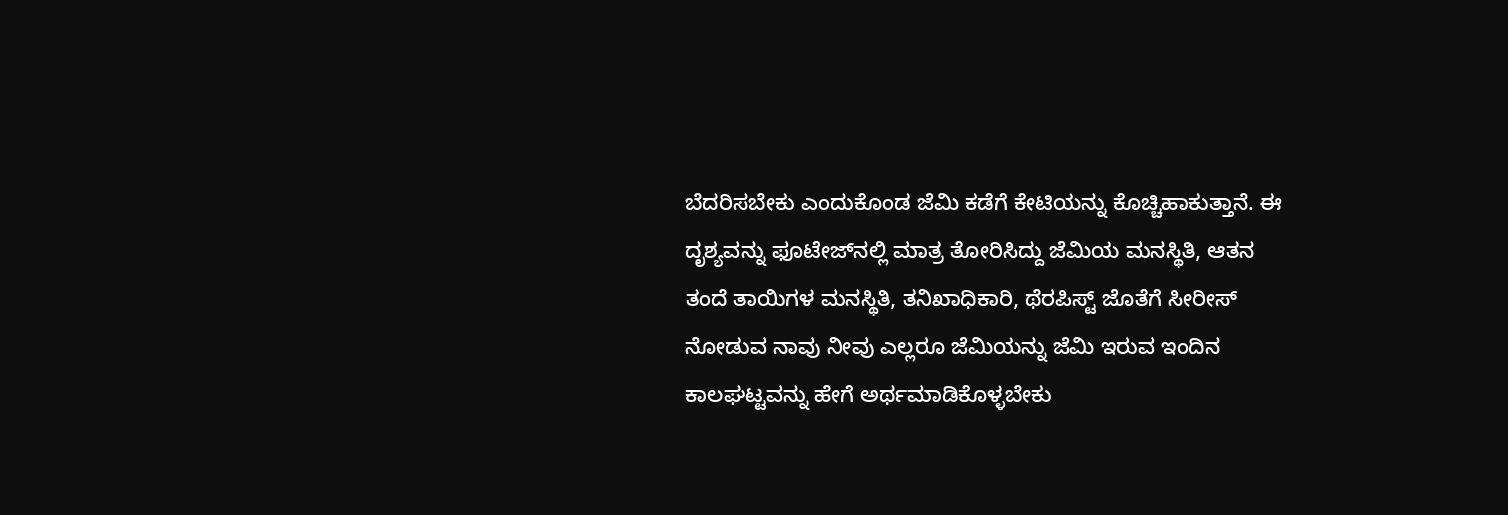ಬೆದರಿಸಬೇಕು ಎಂದುಕೊಂಡ ಜೆಮಿ ಕಡೆಗೆ ಕೇಟಿಯನ್ನು ಕೊಚ್ಚಿಹಾಕುತ್ತಾನೆ. ಈ ದೃಶ್ಯವನ್ನು ಫೂಟೇಜ್‌ನಲ್ಲಿ ಮಾತ್ರ ತೋರಿಸಿದ್ದು ಜೆಮಿಯ ಮನಸ್ಥಿತಿ, ಆತನ ತಂದೆ ತಾಯಿಗಳ ಮನಸ್ಥಿತಿ, ತನಿಖಾಧಿಕಾರಿ, ಥೆರಪಿಸ್ಟ್ ಜೊತೆಗೆ ಸೀರೀಸ್ ನೋಡುವ ನಾವು ನೀವು ಎಲ್ಲರೂ ಜೆಮಿಯನ್ನು ಜೆಮಿ ಇರುವ ಇಂದಿನ ಕಾಲಘಟ್ಟವನ್ನು ಹೇಗೆ ಅರ್ಥಮಾಡಿಕೊಳ್ಳಬೇಕು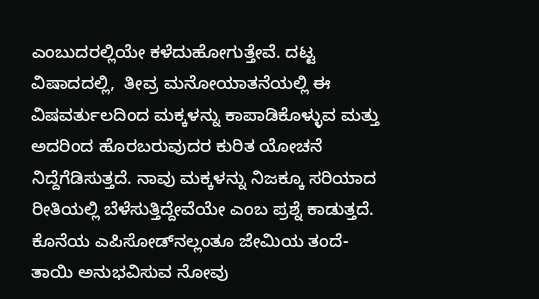ಎಂಬುದರಲ್ಲಿಯೇ ಕಳೆದುಹೋಗುತ್ತೇವೆ. ದಟ್ಟ ವಿಷಾದದಲ್ಲಿ,  ತೀವ್ರ ಮನೋಯಾತನೆಯಲ್ಲಿ ಈ ವಿಷವರ್ತುಲದಿಂದ ಮಕ್ಕಳನ್ನು ಕಾಪಾಡಿಕೊಳ್ಳುವ ಮತ್ತು ಅದರಿಂದ ಹೊರಬರುವುದರ ಕುರಿತ ಯೋಚನೆ ನಿದ್ದೆಗೆಡಿಸುತ್ತದೆ. ನಾವು ಮಕ್ಕಳನ್ನು ನಿಜಕ್ಕೂ ಸರಿಯಾದ ರೀತಿಯಲ್ಲಿ ಬೆಳೆಸುತ್ತಿದ್ದೇವೆಯೇ ಎಂಬ ಪ್ರಶ್ನೆ ಕಾಡುತ್ತದೆ. ಕೊನೆಯ ಎಪಿಸೋಡ್‌ನಲ್ಲಂತೂ ಜೇಮಿಯ ತಂದೆ- ತಾಯಿ ಅನುಭವಿಸುವ ನೋವು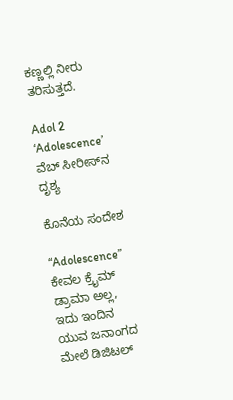ಕಣ್ಣಲ್ಲಿ ನೀರು ತರಿಸುತ್ತದೆ.

Adol 2
‘Adolescence’ ವೆಬ್ ಸೀರೀಸ್‌ನ ದೃಶ್ಯ

ಕೊನೆಯ ಸಂದೇಶ

“Adolescence” ಕೇವಲ ಕ್ರೈಮ್ ಡ್ರಾಮಾ ಅಲ್ಲ, ಇದು ಇಂದಿನ ಯುವ ಜನಾಂಗದ ಮೇಲೆ ಡಿಜಿಟಲ್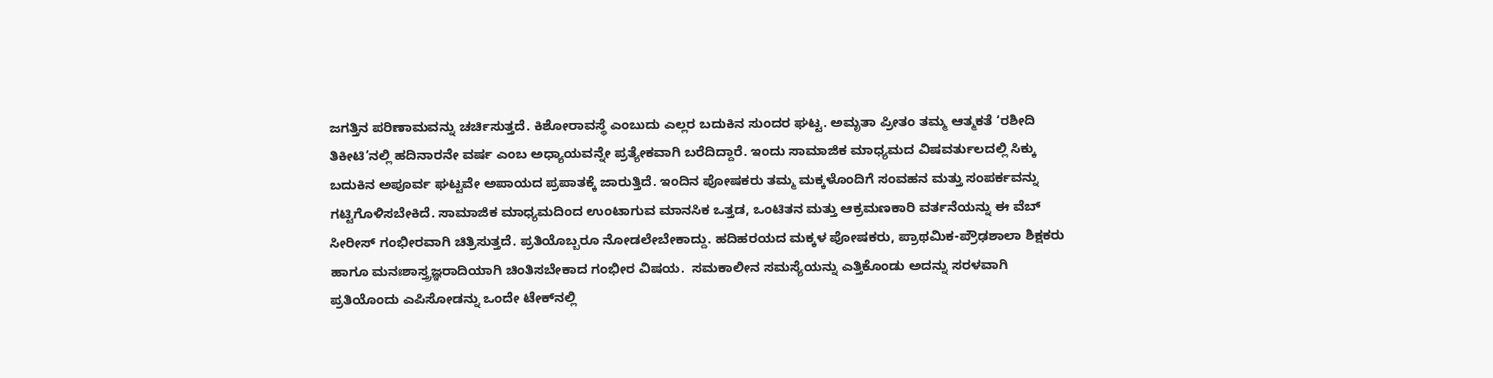ಜಗತ್ತಿನ ಪರಿಣಾಮವನ್ನು ಚರ್ಚಿಸುತ್ತದೆ. ಕಿಶೋರಾವಸ್ಥೆ ಎಂಬುದು ಎಲ್ಲರ ಬದುಕಿನ ಸುಂದರ ಘಟ್ಟ. ಅಮೃತಾ ಪ್ರೀತಂ ತಮ್ಮ ಆತ್ಮಕತೆ ‘ರಶೀದಿ ತಿಕೀಟಿ’ನಲ್ಲಿ ಹದಿನಾರನೇ ವರ್ಷ ಎಂಬ ಅಧ್ಯಾಯವನ್ನೇ ಪ್ರತ್ಯೇಕವಾಗಿ ಬರೆದಿದ್ದಾರೆ. ಇಂದು ಸಾಮಾಜಿಕ ಮಾಧ್ಯಮದ ವಿಷವರ್ತುಲದಲ್ಲಿ ಸಿಕ್ಕು ಬದುಕಿನ ಅಪೂರ್ವ ಘಟ್ಟವೇ ಅಪಾಯದ ಪ್ರಪಾತಕ್ಕೆ ಜಾರುತ್ತಿದೆ. ಇಂದಿನ ಪೋಷಕರು ತಮ್ಮ ಮಕ್ಕಳೊಂದಿಗೆ ಸಂವಹನ ಮತ್ತು ಸಂಪರ್ಕವನ್ನು ಗಟ್ಟಿಗೊಳಿಸಬೇಕಿದೆ. ಸಾಮಾಜಿಕ ಮಾಧ್ಯಮದಿಂದ ಉಂಟಾಗುವ ಮಾನಸಿಕ ಒತ್ತಡ, ಒಂಟಿತನ ಮತ್ತು ಆಕ್ರಮಣಕಾರಿ ವರ್ತನೆಯನ್ನು ಈ ವೆಬ್ ಸೀರೀಸ್ ಗಂಭೀರವಾಗಿ ಚಿತ್ರಿಸುತ್ತದೆ. ಪ್ರತಿಯೊಬ್ಬರೂ ನೋಡಲೇಬೇಕಾದ್ದು. ಹದಿಹರಯದ ಮಕ್ಕಳ ಪೋಷಕರು, ಪ್ರಾಥಮಿಕ-ಪ್ರೌಢಶಾಲಾ ಶಿಕ್ಷಕರು ಹಾಗೂ ಮನಃಶಾಸ್ತ್ರಜ್ಞರಾದಿಯಾಗಿ ಚಿಂತಿಸಬೇಕಾದ ಗಂಭೀರ ವಿಷಯ.  ಸಮಕಾಲೀನ ಸಮಸ್ಯೆಯನ್ನು ಎತ್ತಿಕೊಂಡು ಅದನ್ನು ಸರಳವಾಗಿ ಪ್ರತಿಯೊಂದು ಎಪಿಸೋಡನ್ನು ಒಂದೇ ಟೇಕ್‍ನಲ್ಲಿ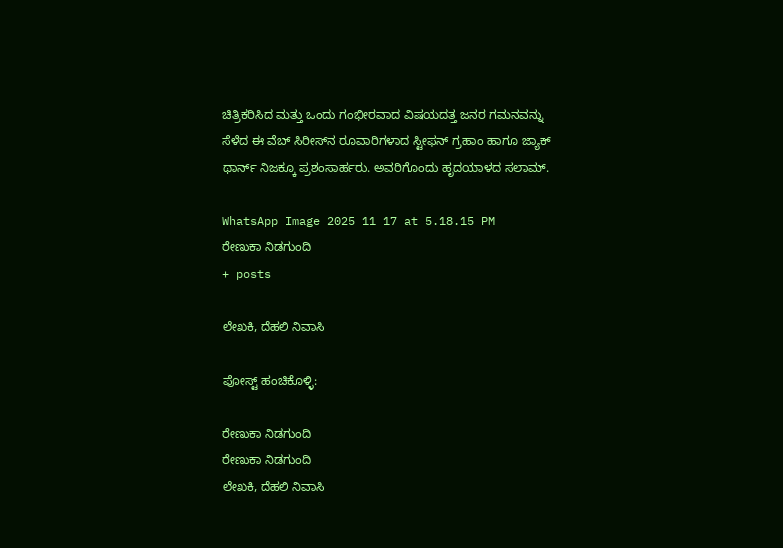ಚಿತ್ರಿಕರಿಸಿದ ಮತ್ತು ಒಂದು ಗಂಭೀರವಾದ ವಿಷಯದತ್ತ ಜನರ ಗಮನವನ್ನು ಸೆಳೆದ ಈ ವೆಬ್ ಸಿರೀಸ್‌ನ ರೂವಾರಿಗಳಾದ ಸ್ಟೀಫನ್ ಗ್ರಹಾಂ ಹಾಗೂ ಜ್ಯಾಕ್ ಥಾರ್ನ್ ನಿಜಕ್ಕೂ ಪ್ರಶಂಸಾರ್ಹರು. ಅವರಿಗೊಂದು ಹೃದಯಾಳದ ಸಲಾಮ್.

WhatsApp Image 2025 11 17 at 5.18.15 PM
ರೇಣುಕಾ ನಿಡಗುಂದಿ
+ posts

ಲೇಖಕಿ, ದೆಹಲಿ ನಿವಾಸಿ

ಪೋಸ್ಟ್ ಹಂಚಿಕೊಳ್ಳಿ:

ರೇಣುಕಾ ನಿಡಗುಂದಿ
ರೇಣುಕಾ ನಿಡಗುಂದಿ
ಲೇಖಕಿ, ದೆಹಲಿ ನಿವಾಸಿ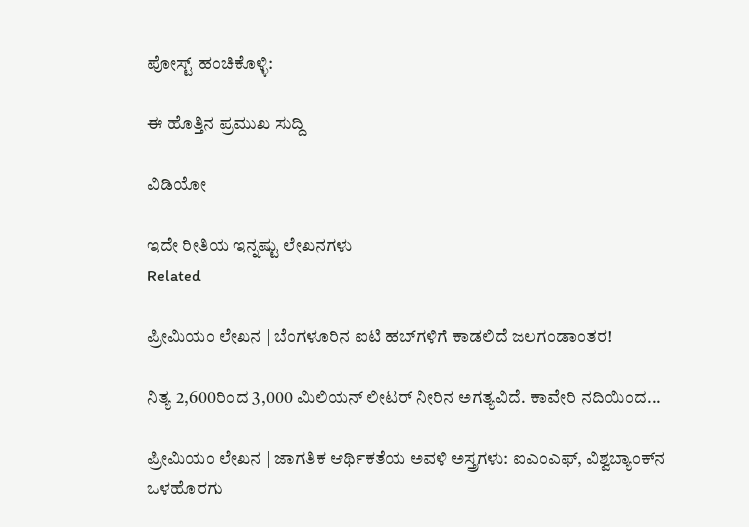ಪೋಸ್ಟ್ ಹಂಚಿಕೊಳ್ಳಿ:

ಈ ಹೊತ್ತಿನ ಪ್ರಮುಖ ಸುದ್ದಿ

ವಿಡಿಯೋ

ಇದೇ ರೀತಿಯ ಇನ್ನಷ್ಟು ಲೇಖನಗಳು
Related

ಪ್ರೀಮಿಯಂ ಲೇಖನ | ಬೆಂಗಳೂರಿನ ಐಟಿ ಹಬ್‌ಗಳಿಗೆ ಕಾಡಲಿದೆ ಜಲಗಂಡಾಂತರ!

ನಿತ್ಯ 2,600ರಿಂದ 3,000 ಮಿಲಿಯನ್ ಲೀಟರ್ ನೀರಿನ ಅಗತ್ಯವಿದೆ. ಕಾವೇರಿ ನದಿಯಿಂದ...

ಪ್ರೀಮಿಯಂ ಲೇಖನ | ಜಾಗತಿಕ ಆರ್ಥಿಕತೆಯ ಅವಳಿ ಅಸ್ತ್ರಗಳು: ಐಎಂಎಫ್, ವಿಶ್ವಬ್ಯಾಂಕ್‌ನ ಒಳಹೊರಗು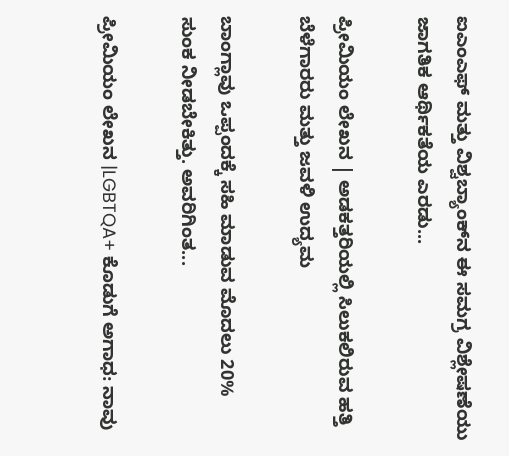ಐಎಂಎಫ್ ಮತ್ತು ವಿಶ್ವಬ್ಯಾಂಕ್‌ನ ಈ ಸಮಗ್ರ ವಿಶ್ಲೇಷಣೆಯು ಜಾಗತಿಕ ಆರ್ಥಿಕತೆಯ ಎರಡು...

ಪ್ರೀಮಿಯಂ ಲೇಖನ | ಅಡಕತ್ತರಿಯಲ್ಲಿ ಸಿಲುಕಲಿರುವ ಹತ್ತಿ ಬೆಳೆಗಾರರು ಮತ್ತು ಜವಳಿ ಉದ್ಯಮ

ಬಾಂಗ್ಲಾವು ಒಪ್ಪಂದಕ್ಕೆ ಸಹಿ ಮಾಡುವ ಮೊದಲು 20% ಸುಂಕ ನೀಡಬೇಕಿತ್ತು. ಅವರಿಗಿಂತ...

ಪ್ರೀಮಿಯಂ ಲೇಖನ |LGBTQA+ ಕೊಡುಗೆ ಅಗಾಧ: ನಾವು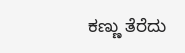ಕಣ್ಣು ತೆರೆದು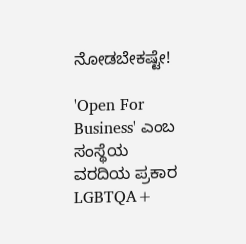ನೋಡಬೇಕಷ್ಟೇ!

'Open For Business' ಎಂಬ ಸಂಸ್ಥೆಯ ವರದಿಯ ಪ್ರಕಾರ LGBTQA+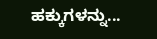ಹಕ್ಕುಗಳನ್ನು...